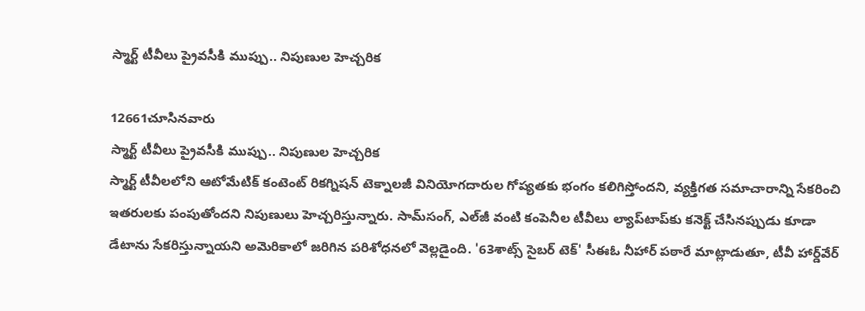స్మార్ట్ టీవీలు ప్రైవసీకి ముప్పు.. నిపుణుల హెచ్చరిక

12661చూసినవారు
స్మార్ట్ టీవీలు ప్రైవసీకి ముప్పు.. నిపుణుల హెచ్చరిక
స్మార్ట్ టీవీలలోని ఆటోమేటిక్ కంటెంట్ రికగ్నిషన్ టెక్నాలజీ వినియోగదారుల గోప్యతకు భంగం కలిగిస్తోందని, వ్యక్తిగత సమాచారాన్ని సేకరించి ఇతరులకు పంపుతోందని నిపుణులు హెచ్చరిస్తున్నారు. సామ్‌సంగ్, ఎల్‌జీ వంటి కంపెనీల టీవీలు ల్యాప్‌టాప్‌కు కనెక్ట్ చేసినప్పుడు కూడా డేటాను సేకరిస్తున్నాయని అమెరికాలో జరిగిన పరిశోధనలో వెల్లడైంది. '63శాట్స్ సైబర్ టెక్' సీఈఓ నీహార్ పఠారే మాట్లాడుతూ, టీవీ హార్డ్‌వేర్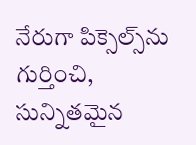నేరుగా పిక్సెల్స్‌ను గుర్తించి, సున్నితమైన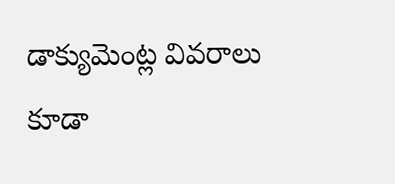డాక్యుమెంట్ల వివరాలు కూడా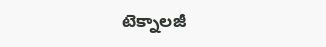టెక్నాలజీ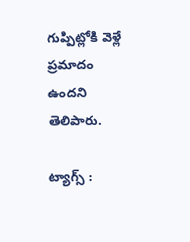గుప్పిట్లోకి వెళ్లే ప్రమాదం ఉందని తెలిపారు.

ట్యాగ్స్ :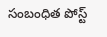సంబంధిత పోస్ట్